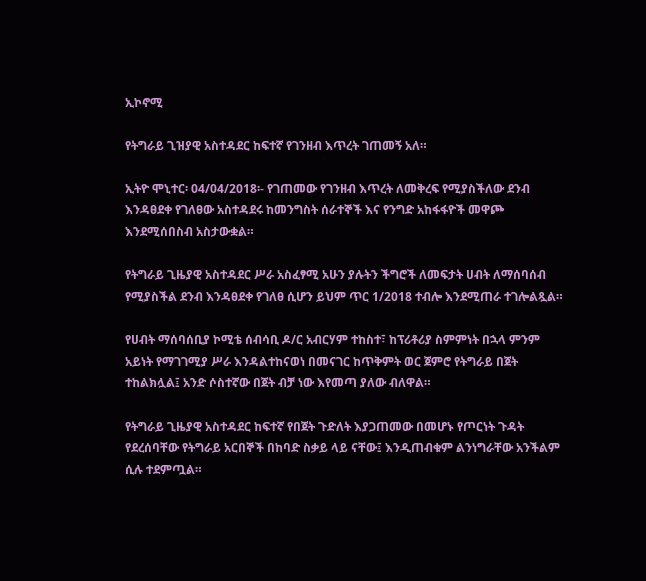ኢኮኖሚ

የትግራይ ጊዝያዊ አስተዳደር ከፍተኛ የገንዘብ እጥረት ገጠመኝ አለ።

ኢትዮ ሞኒተር፡ 04/04/2018፡- የገጠመው የገንዘብ እጥረት ለመቅረፍ የሚያስችለው ደንብ እንዳፀደቀ የገለፀው አስተዳደሩ ከመንግስት ሰራተኞች እና የንግድ አከፋፋዮች መዋጮ እንደሚሰበስብ አስታውቋል።

የትግራይ ጊዜያዊ አስተዳደር ሥራ አስፈፃሚ አሁን ያሉትን ችግሮች ለመፍታት ሀብት ለማሰባሰብ የሚያስችል ደንብ እንዳፀደቀ የገለፀ ሲሆን ይህም ጥር 1/2018 ተብሎ እንደሚጠራ ተገሎልጿል።

የሀብት ማሰባሰቢያ ኮሚቴ ሰብሳቢ ዶ/ር አብርሃም ተከስተ፣ ከፕሪቶሪያ ስምምነት በኋላ ምንም አይነት የማገገሚያ ሥራ እንዳልተከናወነ በመናገር ከጥቅምት ወር ጀምሮ የትግራይ በጀት ተከልክሏል፤ አንድ ሶስተኛው በጀት ብቻ ነው እየመጣ ያለው ብለዋል።

የትግራይ ጊዜያዊ አስተዳደር ከፍተኛ የበጀት ጉድለት እያጋጠመው በመሆኑ የጦርነት ጉዳት የደረሰባቸው የትግራይ አርበኞች በከባድ ስቃይ ላይ ናቸው፤ እንዲጠብቁም ልንነግራቸው አንችልም ሲሉ ተደምጧል።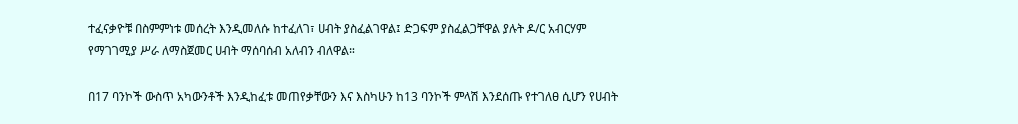ተፈናቃዮቹ በስምምነቱ መሰረት እንዲመለሱ ከተፈለገ፣ ሀብት ያስፈልገዋል፤ ድጋፍም ያስፈልጋቸዋል ያሉት ዶ/ር አብርሃም የማገገሚያ ሥራ ለማስጀመር ሀብት ማሰባሰብ አለብን ብለዋል።

በ17 ባንኮች ውስጥ አካውንቶች እንዲከፈቱ መጠየቃቸውን እና እስካሁን ከ13 ባንኮች ምላሽ እንደሰጡ የተገለፀ ሲሆን የሀብት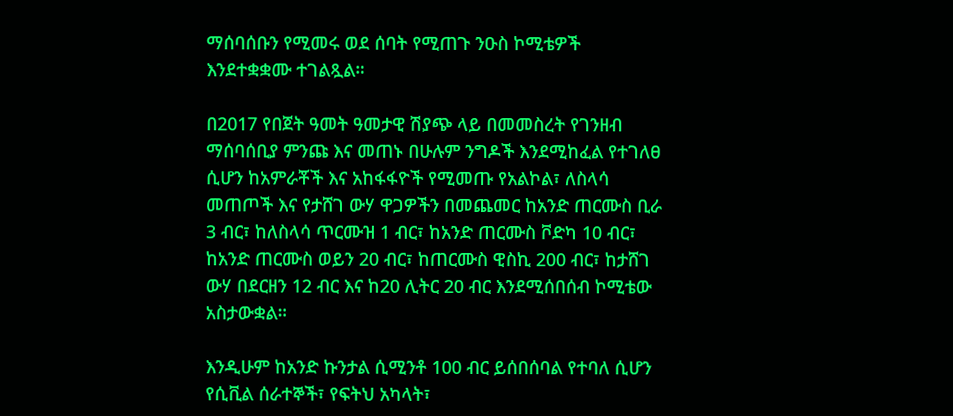ማሰባሰቡን የሚመሩ ወደ ሰባት የሚጠጉ ንዑስ ኮሚቴዎች እንደተቋቋሙ ተገልጿል።

በ2017 የበጀት ዓመት ዓመታዊ ሽያጭ ላይ በመመስረት የገንዘብ ማሰባሰቢያ ምንጩ እና መጠኑ በሁሉም ንግዶች እንደሚከፈል የተገለፀ ሲሆን ከአምራቾች እና አከፋፋዮች የሚመጡ የአልኮል፣ ለስላሳ መጠጦች እና የታሸገ ውሃ ዋጋዎችን በመጨመር ከአንድ ጠርሙስ ቢራ 3 ብር፣ ከለስላሳ ጥርሙዝ 1 ብር፣ ከአንድ ጠርሙስ ቮድካ 10 ብር፣ ከአንድ ጠርሙስ ወይን 20 ብር፣ ከጠርሙስ ዊስኪ 200 ብር፣ ከታሸገ ውሃ በደርዘን 12 ብር እና ከ20 ሊትር 20 ብር እንደሚሰበሰብ ኮሚቴው አስታውቋል።

እንዲሁም ከአንድ ኩንታል ሲሚንቶ 100 ብር ይሰበሰባል የተባለ ሲሆን የሲቪል ሰራተኞች፣ የፍትህ አካላት፣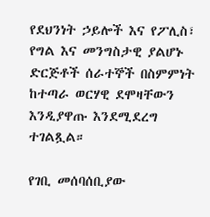የደህንነት ኃይሎች እና የፖሊስ፣ የግል እና መንግስታዊ ያልሆኑ ድርጅቶች ሰራተኞች በስምምነት ከተጣራ ወርሃዊ ደሞዛቸውን እንዲያዋጡ እንደሚደረግ ተገልጿል።

የገቢ መሰባሰቢያው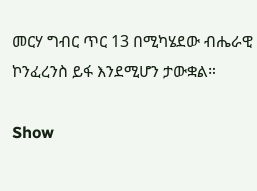መርሃ ግብር ጥር 13 በሚካሄደው ብሔራዊ ኮንፈረንስ ይፋ እንደሚሆን ታውቋል።

Show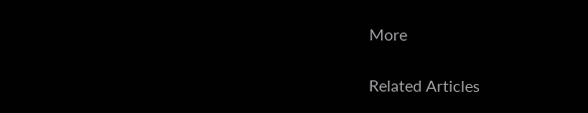More

Related Articles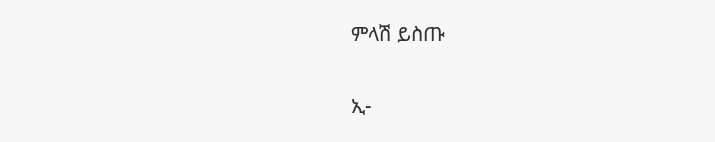ምላሽ ይስጡ

ኢ-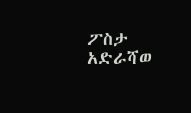ፖስታ አድራሻወ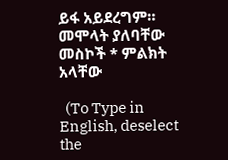ይፋ አይደረግም። መሞላት ያለባቸው መስኮች * ምልክት አላቸው

  (To Type in English, deselect the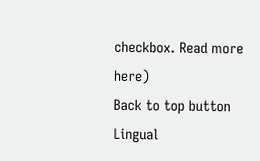checkbox. Read more here)
Back to top button
Lingual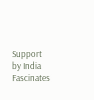Support by India Fascinates